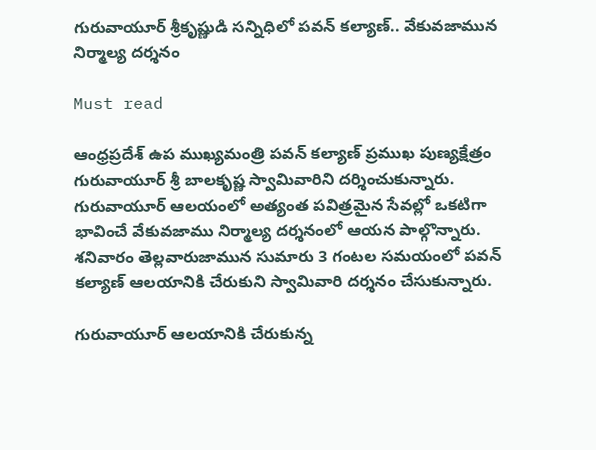గురువాయూర్ శ్రీకృష్ణుడి సన్నిధిలో పవన్ కల్యాణ్‌.. వేకువజామున నిర్మాల్య దర్శనం

Must read

ఆంధ్రప్రదేశ్ ఉప ముఖ్యమంత్రి పవన్ కల్యాణ్‌ ప్రముఖ పుణ్యక్షేత్రం గురువాయూర్ శ్రీ బాలకృష్ణ స్వామివారిని దర్శించుకున్నారు. గురువాయూర్ ఆలయంలో అత్యంత పవిత్రమైన సేవల్లో ఒకటిగా భావించే వేకువజాము నిర్మాల్య దర్శనంలో ఆయన పాల్గొన్నారు. శనివారం తెల్లవారుజామున సుమారు 3 గంటల సమయంలో పవన్ కల్యాణ్‌ ఆలయానికి చేరుకుని స్వామివారి దర్శనం చేసుకున్నారు.

గురువాయూర్ ఆలయానికి చేరుకున్న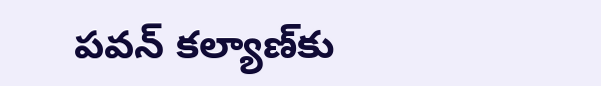పవన్ కల్యాణ్‌కు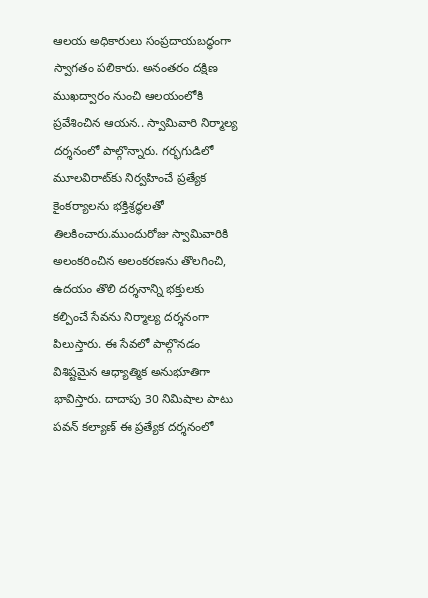ఆలయ అధికారులు సంప్రదాయబద్ధంగా స్వాగతం పలికారు. అనంతరం దక్షిణ ముఖద్వారం నుంచి ఆలయంలోకి ప్రవేశించిన ఆయన.. స్వామివారి నిర్మాల్య దర్శనంలో పాల్గొన్నారు. గర్భగుడిలో మూలవిరాట్‌కు నిర్వహించే ప్రత్యేక కైంకర్యాలను భక్తిశ్రద్ధలతో తిలకించారు.ముందురోజు స్వామివారికి అలంకరించిన అలంకరణను తొలగించి, ఉదయం తొలి దర్శనాన్ని భక్తులకు కల్పించే సేవను నిర్మాల్య దర్శనంగా పిలుస్తారు. ఈ సేవలో పాల్గొనడం విశిష్టమైన ఆధ్యాత్మిక అనుభూతిగా భావిస్తారు. దాదాపు 30 నిమిషాల పాటు పవన్ కల్యాణ్‌ ఈ ప్రత్యేక దర్శనంలో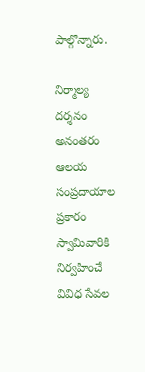పాల్గొన్నారు.

నిర్మాల్య దర్శనం అనంతరం ఆలయ సంప్రదాయాల ప్రకారం స్వామివారికి నిర్వహించే వివిధ సేవల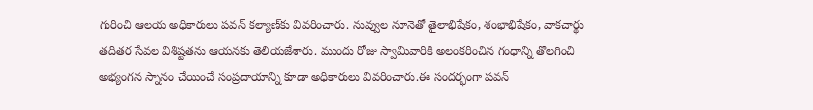గురించి ఆలయ అధికారులు పవన్ కల్యాణ్‌కు వివరించారు. నువ్వుల నూనెతో తైలాభిషేకం, శంభాభిషేకం, వాకచార్థు తదితర సేవల విశిష్టతను ఆయనకు తెలియజేశారు. ముందు రోజు స్వామివారికి అలంకరించిన గంధాన్ని తొలగించి అభ్యంగన స్నానం చేయించే సంప్రదాయాన్ని కూడా అధికారులు వివరించారు.ఈ సందర్భంగా పవన్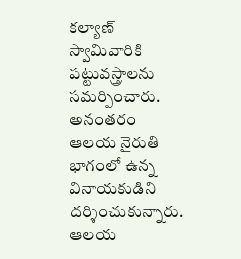కల్యాణ్‌ స్వామివారికి పట్టువస్త్రాలను సమర్పించారు. అనంతరం ఆలయ నైరుతి భాగంలో ఉన్న వినాయకుడిని దర్శించుకున్నారు. ఆలయ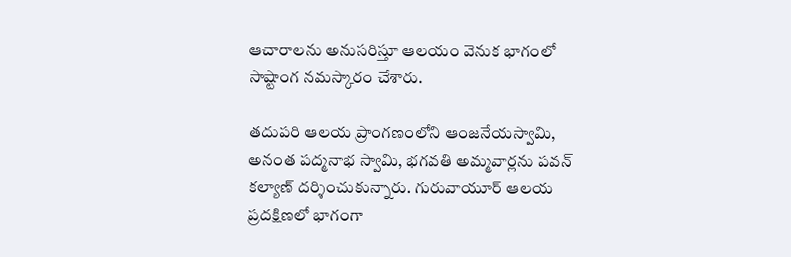ఆచారాలను అనుసరిస్తూ ఆలయం వెనుక భాగంలో సాష్టాంగ నమస్కారం చేశారు.

తదుపరి ఆలయ ప్రాంగణంలోని ఆంజనేయస్వామి, అనంత పద్మనాభ స్వామి, భగవతి అమ్మవార్లను పవన్ కల్యాణ్‌ దర్శించుకున్నారు. గురువాయూర్ ఆలయ ప్రదక్షిణలో భాగంగా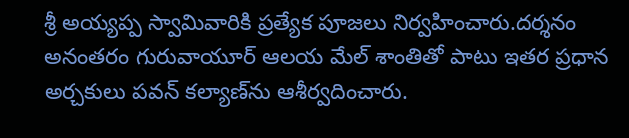శ్రీ అయ్యప్ప స్వామివారికి ప్రత్యేక పూజలు నిర్వహించారు.దర్శనం అనంతరం గురువాయూర్ ఆలయ మేల్ శాంతితో పాటు ఇతర ప్రధాన అర్చకులు పవన్ కల్యాణ్‌ను ఆశీర్వదించారు.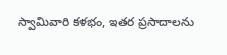స్వామివారి కళభం, ఇతర ప్రసాదాలను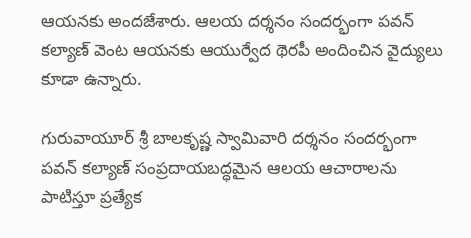ఆయనకు అందజేశారు. ఆలయ దర్శనం సందర్భంగా పవన్ కల్యాణ్‌ వెంట ఆయనకు ఆయుర్వేద థెరపీ అందించిన వైద్యులు కూడా ఉన్నారు.

గురువాయూర్ శ్రీ బాలకృష్ణ స్వామివారి దర్శనం సందర్భంగా పవన్ కల్యాణ్‌ సంప్రదాయబద్ధమైన ఆలయ ఆచారాలను పాటిస్తూ ప్రత్యేక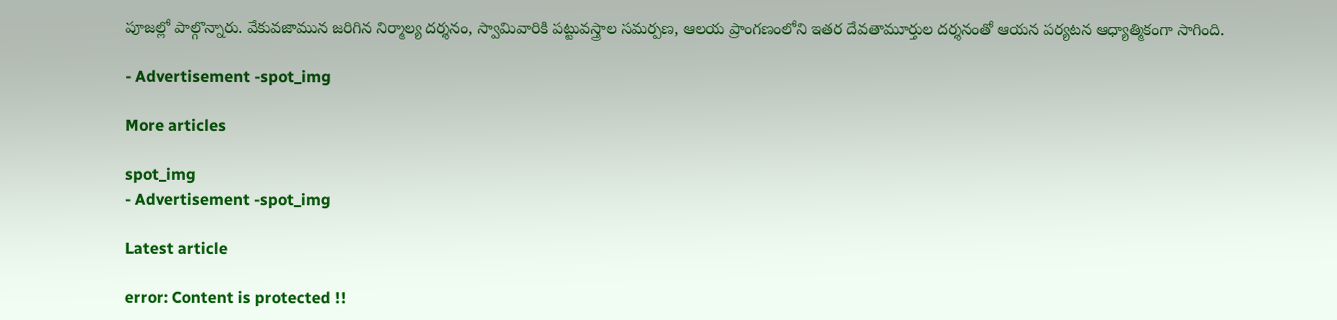పూజల్లో పాల్గొన్నారు. వేకువజామున జరిగిన నిర్మాల్య దర్శనం, స్వామివారికి పట్టువస్త్రాల సమర్పణ, ఆలయ ప్రాంగణంలోని ఇతర దేవతామూర్తుల దర్శనంతో ఆయన పర్యటన ఆధ్యాత్మికంగా సాగింది.

- Advertisement -spot_img

More articles

spot_img
- Advertisement -spot_img

Latest article

error: Content is protected !!